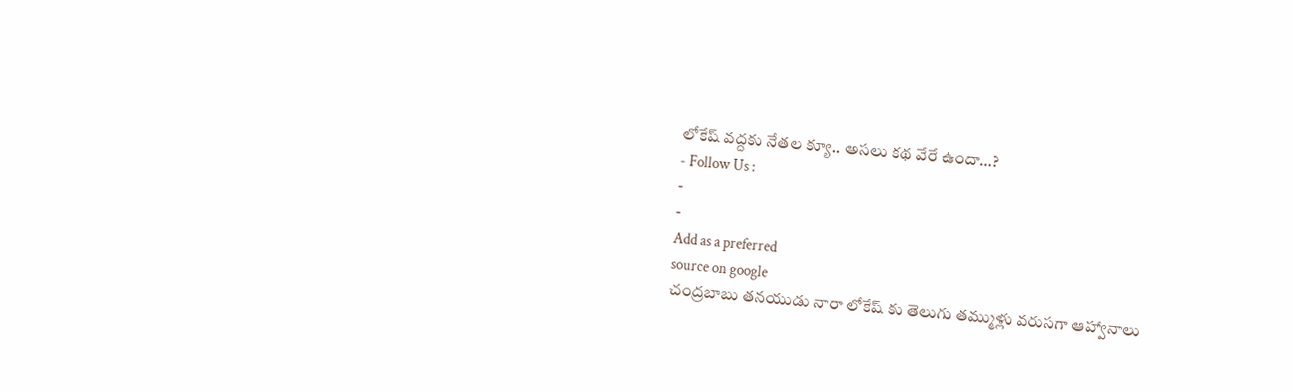లోకేష్ వద్దకు నేతల క్యూ.. అసలు కథ వేరే ఉందా…?
- Follow Us :
-
-
Add as a preferred
source on google
చంద్రబాబు తనయుడు నారా లోకేష్ కు తెలుగు తమ్ముళ్లు వరుసగా ఆహ్వానాలు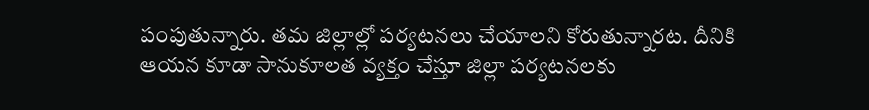పంపుతున్నారు. తమ జిల్లాల్లో పర్యటనలు చేయాలని కోరుతున్నారట. దీనికి ఆయన కూడా సానుకూలత వ్యక్తం చేస్తూ జిల్లా పర్యటనలకు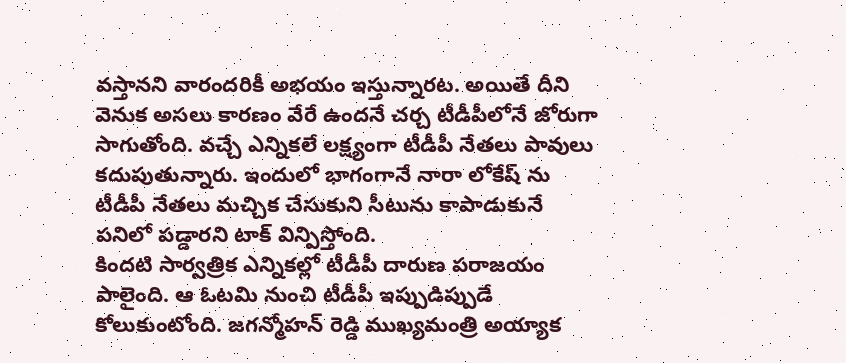వస్తానని వారందరికీ అభయం ఇస్తున్నారట. అయితే దీని వెనుక అసలు కారణం వేరే ఉందనే చర్చ టీడీపీలోనే జోరుగా సాగుతోంది. వచ్చే ఎన్నికలే లక్ష్యంగా టీడీపీ నేతలు పావులు కదుపుతున్నారు. ఇందులో భాగంగానే నారా లోకేష్ ను టీడీపీ నేతలు మచ్చిక చేసుకుని సీటును కాపాడుకునే పనిలో పడ్డారని టాక్ విన్పిస్తోంది.
కిందటి సార్వత్రిక ఎన్నికల్లో టీడీపీ దారుణ పరాజయం పాలైంది. ఆ ఓటమి నుంచి టీడీపీ ఇప్పుడిప్పుడే కోలుకుంటోంది. జగన్మోహన్ రెడ్డి ముఖ్యమంత్రి అయ్యాక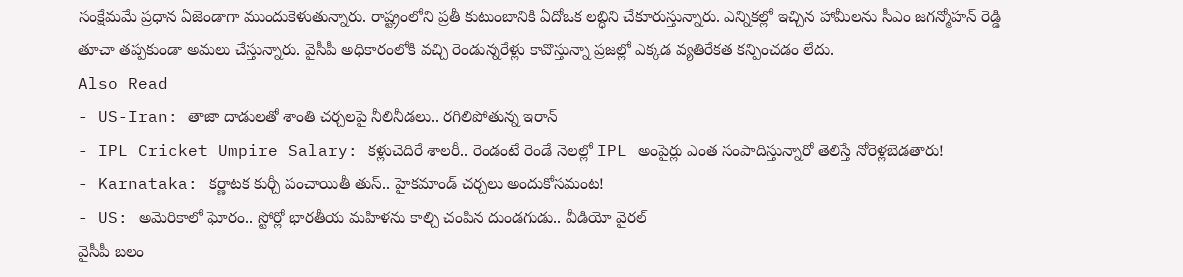సంక్షేమమే ప్రధాన ఏజెండాగా ముందుకెళుతున్నారు. రాష్ట్రంలోని ప్రతీ కుటుంబానికి ఏదోఒక లబ్ధిని చేకూరుస్తున్నారు. ఎన్నికల్లో ఇచ్చిన హామీలను సీఎం జగన్మోహన్ రెడ్డి తూచా తప్పకుండా అమలు చేస్తున్నారు. వైసీపీ అధికారంలోకి వచ్చి రెండున్నరేళ్లు కావొస్తున్నా ప్రజల్లో ఎక్కడ వ్యతిరేకత కన్పించడం లేదు.
Also Read
- US-Iran: తాజా దాడులతో శాంతి చర్చలపై నీలినీడలు.. రగిలిపోతున్న ఇరాన్
- IPL Cricket Umpire Salary: కళ్లుచెదిరే శాలరీ.. రెండంటే రెండే నెలల్లో IPL అంపైర్లు ఎంత సంపాదిస్తున్నారో తెలిస్తే నోరెళ్లబెడతారు!
- Karnataka: కర్ణాటక కుర్చీ పంచాయితీ తుస్.. హైకమాండ్ చర్చలు అందుకోసమంట!
- US: అమెరికాలో ఘోరం.. స్టోర్లో భారతీయ మహిళను కాల్చి చంపిన దుండగుడు.. వీడియో వైరల్
వైసీపీ బలం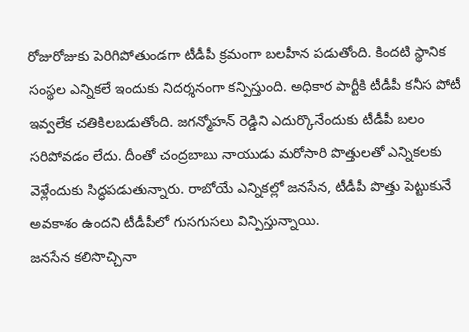రోజురోజుకు పెరిగిపోతుండగా టీడీపీ క్రమంగా బలహీన పడుతోంది. కిందటి స్థానిక సంస్థల ఎన్నికలే ఇందుకు నిదర్శనంగా కన్పిస్తుంది. అధికార పార్టీకి టీడీపీ కనీస పోటీ ఇవ్వలేక చతికిలబడుతోంది. జగన్మోహన్ రెడ్డిని ఎదుర్కొనేందుకు టీడీపీ బలం సరిపోవడం లేదు. దీంతో చంద్రబాబు నాయుడు మరోసారి పొత్తులతో ఎన్నికలకు వెళ్లేందుకు సిద్ధపడుతున్నారు. రాబోయే ఎన్నికల్లో జనసేన, టీడీపీ పొత్తు పెట్టుకునే అవకాశం ఉందని టీడీపీలో గుసగుసలు విన్పిస్తున్నాయి.
జనసేన కలిసొచ్చినా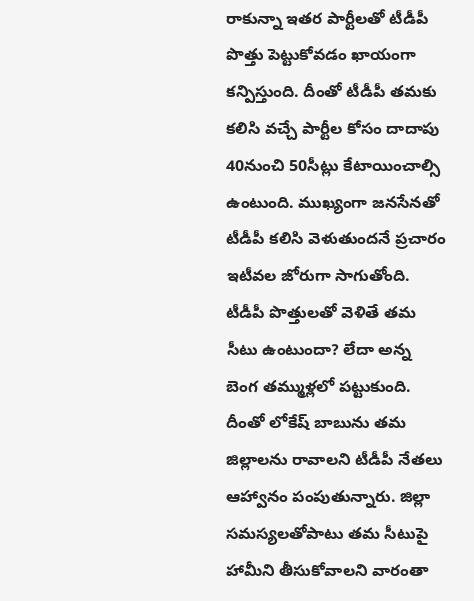రాకున్నా ఇతర పార్టీలతో టీడీపీ పొత్తు పెట్టుకోవడం ఖాయంగా కన్పిస్తుంది. దీంతో టీడీపీ తమకు కలిసి వచ్చే పార్టీల కోసం దాదాపు 40నుంచి 50సీట్లు కేటాయించాల్సి ఉంటుంది. ముఖ్యంగా జనసేనతో టీడీపీ కలిసి వెళుతుందనే ప్రచారం ఇటీవల జోరుగా సాగుతోంది. టీడీపీ పొత్తులతో వెళితే తమ సీటు ఉంటుందా? లేదా అన్న బెంగ తమ్ముళ్లలో పట్టుకుంది. దీంతో లోకేష్ బాబును తమ జిల్లాలను రావాలని టీడీపీ నేతలు ఆహ్వానం పంపుతున్నారు. జిల్లా సమస్యలతోపాటు తమ సీటుపై హామీని తీసుకోవాలని వారంతా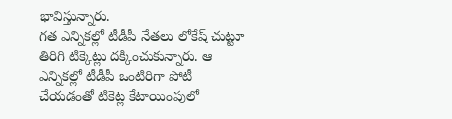భావిస్తున్నారు.
గత ఎన్నికల్లో టీడీపీ నేతలు లోకేష్ చుట్టూ తిరిగి టిక్కెట్లు దక్కించుకున్నారు. ఆ ఎన్నికల్లో టీడీపీ ఒంటిరిగా పోటీ చేయడంతో టికెట్ల కేటాయింపులో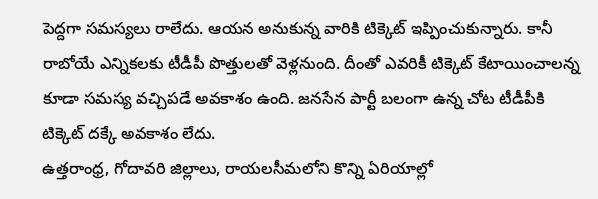పెద్దగా సమస్యలు రాలేదు. ఆయన అనుకున్న వారికి టిక్కెట్ ఇప్పించుకున్నారు. కానీ రాబోయే ఎన్నికలకు టీడీపీ పొత్తులతో వెళ్లనుంది. దీంతో ఎవరికీ టిక్కెట్ కేటాయించాలన్న కూడా సమస్య వచ్చిపడే అవకాశం ఉంది. జనసేన పార్టీ బలంగా ఉన్న చోట టీడీపీకి టిక్కెట్ దక్కే అవకాశం లేదు.
ఉత్తరాంధ్ర, గోదావరి జిల్లాలు, రాయలసీమలోని కొన్ని ఏరియాల్లో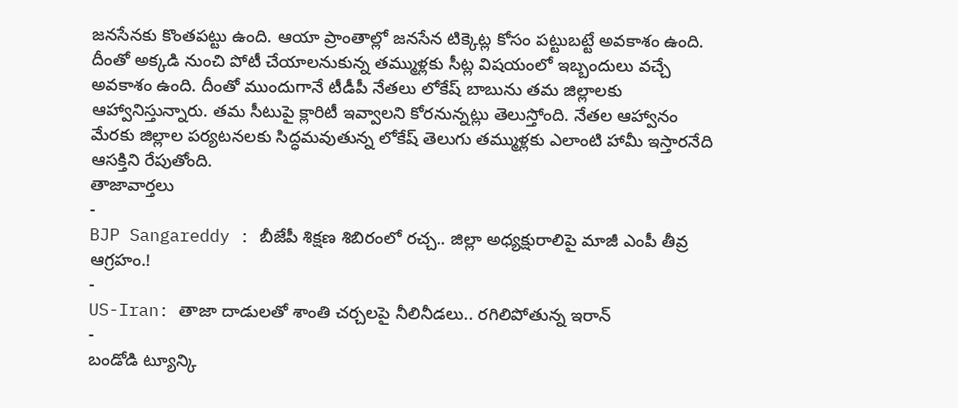జనసేనకు కొంతపట్టు ఉంది. ఆయా ప్రాంతాల్లో జనసేన టిక్కెట్ల కోసం పట్టుబట్టే అవకాశం ఉంది. దీంతో అక్కడి నుంచి పోటీ చేయాలనుకున్న తమ్ముళ్లకు సీట్ల విషయంలో ఇబ్బందులు వచ్చే అవకాశం ఉంది. దీంతో ముందుగానే టీడీపీ నేతలు లోకేష్ బాబును తమ జిల్లాలకు ఆహ్వానిస్తున్నారు. తమ సీటుపై క్లారిటీ ఇవ్వాలని కోరనున్నట్లు తెలుస్తోంది. నేతల ఆహ్వానం మేరకు జిల్లాల పర్యటనలకు సిద్ధమవుతున్న లోకేష్ తెలుగు తమ్ముళ్లకు ఎలాంటి హామీ ఇస్తారనేది ఆసక్తిని రేపుతోంది.
తాజావార్తలు
-
BJP Sangareddy : బీజేపీ శిక్షణ శిబిరంలో రచ్చ.. జిల్లా అధ్యక్షురాలిపై మాజీ ఎంపీ తీవ్ర ఆగ్రహం.!
-
US-Iran: తాజా దాడులతో శాంతి చర్చలపై నీలినీడలు.. రగిలిపోతున్న ఇరాన్
-
బండోడి ట్యూన్కి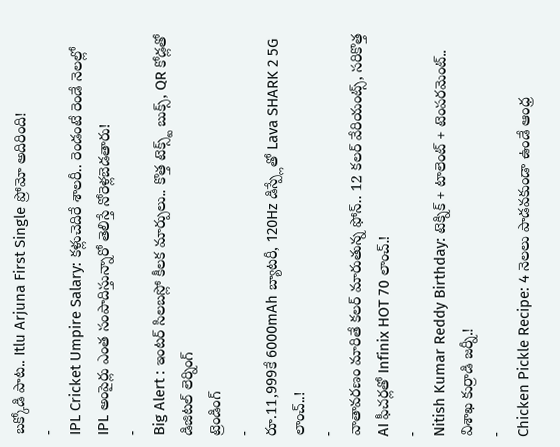బక్కోడి పాట.. Itlu Arjuna First Single ప్రోమో అదిరింది!
-
IPL Cricket Umpire Salary: కళ్లుచెదిరే శాలరీ.. రెండంటే రెండే నెలల్లో IPL అంపైర్లు ఎంత సంపాదిస్తున్నారో తెలిస్తే నోరెళ్లబెడతారు!
-
Big Alert : ఇంటర్ సిలబస్లో కీలక మార్పులు.. కొత్త టెక్స్ట్ బుక్స్, QR కోడ్లతో డిజిటల్ లెర్నింగ్
ట్రెండింగ్
-
రూ.11,999కే 6000mAh బ్యాటరీ, 120Hz డిస్ప్లేతో Lava SHARK 2 5G లాంచ్..!
-
వాతావరణం మారితే కలర్ మారుతున్న ఫోన్.. 12 కలర్ వేరియంట్స్, సరికొత్త AI ఫీచర్లతో Infinix HOT 70 లాంచ్.!
-
Nitish Kumar Reddy Birthday: టెక్నిక్ + టాలెంట్ + టెంపరమెంట్.. విశాఖ కుర్రాడి జర్నీ.!
-
Chicken Pickle Recipe: 4 నెలలు పాడవకుండా ఉండే ఆంధ్ర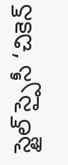స్టైల్ స్పైసీ ‘చికెన్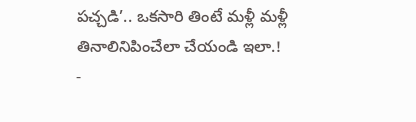పచ్చడి’.. ఒకసారి తింటే మళ్లీ మళ్లీ తినాలినిపించేలా చేయండి ఇలా.!
-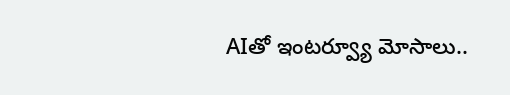AIతో ఇంటర్వ్యూ మోసాలు..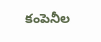కంపెనీల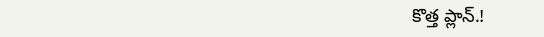కొత్త ప్లాన్.!